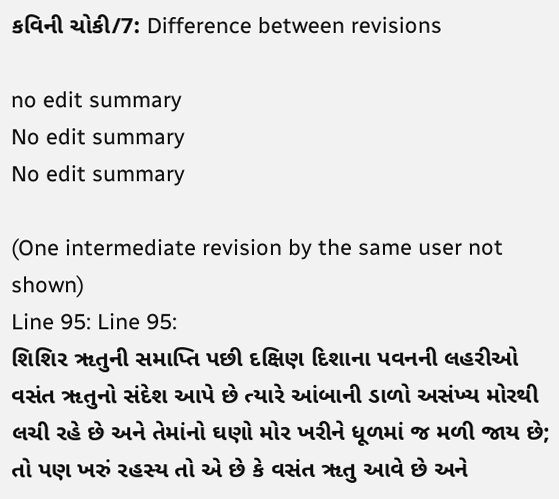કવિની ચોકી/7: Difference between revisions

no edit summary
No edit summary
No edit summary

(One intermediate revision by the same user not shown)
Line 95: Line 95:
શિશિર ૠતુની સમાપ્તિ પછી દક્ષિણ દિશાના પવનની લહરીઓ વસંત ૠતુનો સંદેશ આપે છે ત્યારે આંબાની ડાળો અસંખ્ય મોરથી લચી રહે છે અને તેમાંનો ઘણો મોર ખરીને ધૂળમાં જ મળી જાય છે; તો પણ ખરું રહસ્ય તો એ છે કે વસંત ૠતુ આવે છે અને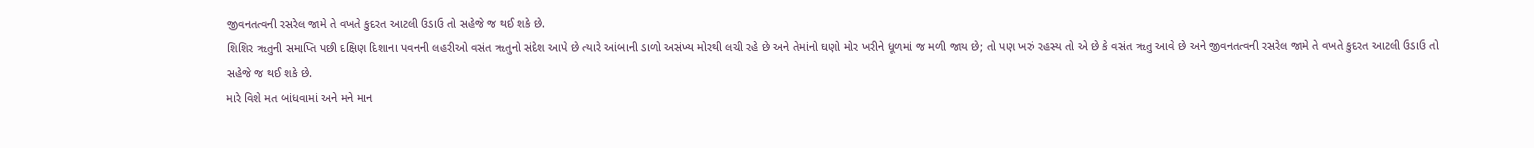જીવનતત્વની રસરેલ જામે તે વખતે કુદરત આટલી ઉડાઉ તો સહેજે જ થઈ શકે છે.
શિશિર ૠતુની સમાપ્તિ પછી દક્ષિણ દિશાના પવનની લહરીઓ વસંત ૠતુનો સંદેશ આપે છે ત્યારે આંબાની ડાળો અસંખ્ય મોરથી લચી રહે છે અને તેમાંનો ઘણો મોર ખરીને ધૂળમાં જ મળી જાય છે; તો પણ ખરું રહસ્ય તો એ છે કે વસંત ૠતુ આવે છે અને જીવનતત્વની રસરેલ જામે તે વખતે કુદરત આટલી ઉડાઉ તો સહેજે જ થઈ શકે છે.
મારે વિશે મત બાંધવામાં અને મને માન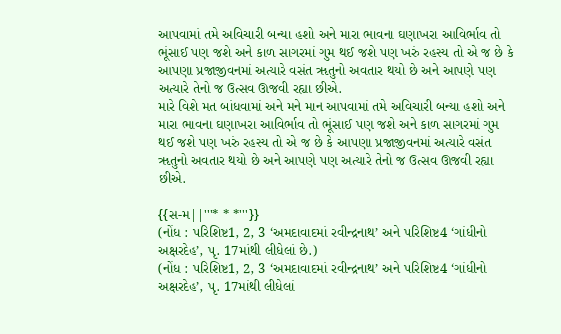આપવામાં તમે અવિચારી બન્યા હશો અને મારા ભાવના ઘણાખરા આવિર્ભાવ તો ભૂંસાઈ પણ જશે અને કાળ સાગરમાં ગુમ થઈ જશે પણ ખરું રહસ્ય તો એ જ છે કે આપણા પ્રજાજીવનમાં અત્યારે વસંત ૠતુનો અવતાર થયો છે અને આપણે પણ અત્યારે તેનો જ ઉત્સવ ઊજવી રહ્યા છીએ.
મારે વિશે મત બાંધવામાં અને મને માન આપવામાં તમે અવિચારી બન્યા હશો અને મારા ભાવના ઘણાખરા આવિર્ભાવ તો ભૂંસાઈ પણ જશે અને કાળ સાગરમાં ગુમ થઈ જશે પણ ખરું રહસ્ય તો એ જ છે કે આપણા પ્રજાજીવનમાં અત્યારે વસંત ૠતુનો અવતાર થયો છે અને આપણે પણ અત્યારે તેનો જ ઉત્સવ ઊજવી રહ્યા છીએ.

{{સ-મ||'''* * *'''}}
(નોંધ : પરિશિષ્ટ1, 2, 3 ‘અમદાવાદમાં રવીન્દ્રનાથ’ અને પરિશિષ્ટ4 ‘ગાંધીનો અક્ષરદેહ’, પૃ. 17માંથી લીધેલાં છે.)
(નોંધ : પરિશિષ્ટ1, 2, 3 ‘અમદાવાદમાં રવીન્દ્રનાથ’ અને પરિશિષ્ટ4 ‘ગાંધીનો અક્ષરદેહ’, પૃ. 17માંથી લીધેલાં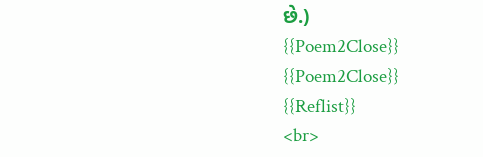છે.)
{{Poem2Close}}
{{Poem2Close}}
{{Reflist}}
<br>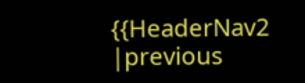{{HeaderNav2
|previous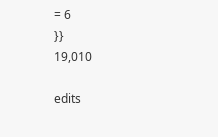= 6
}}
19,010

edits